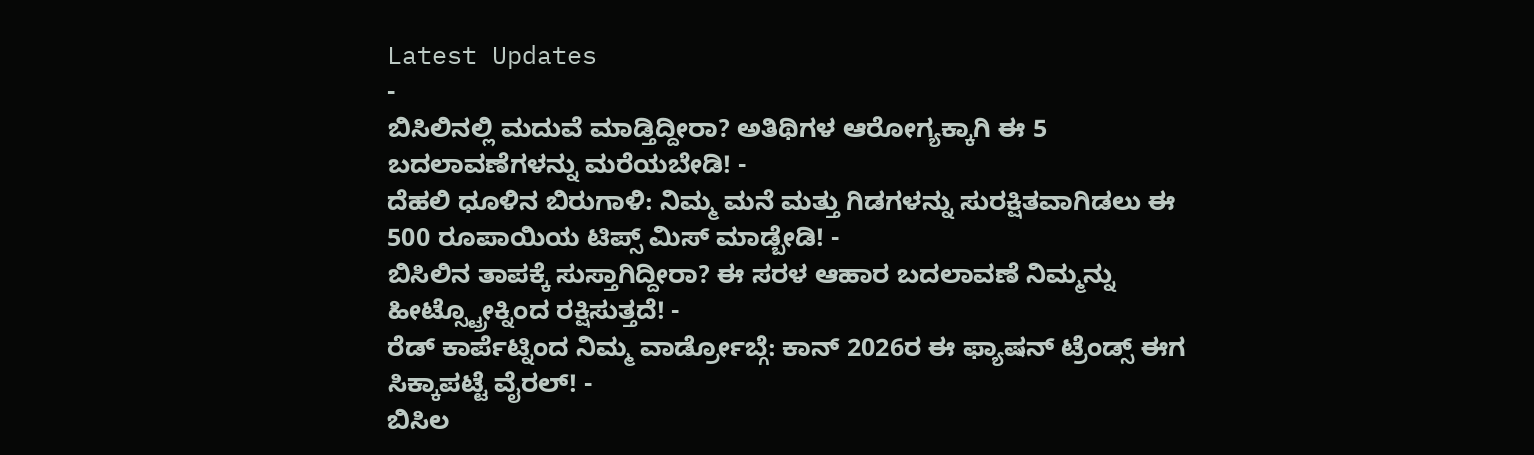Latest Updates
-
ಬಿಸಿಲಿನಲ್ಲಿ ಮದುವೆ ಮಾಡ್ತಿದ್ದೀರಾ? ಅತಿಥಿಗಳ ಆರೋಗ್ಯಕ್ಕಾಗಿ ಈ 5 ಬದಲಾವಣೆಗಳನ್ನು ಮರೆಯಬೇಡಿ! -
ದೆಹಲಿ ಧೂಳಿನ ಬಿರುಗಾಳಿ: ನಿಮ್ಮ ಮನೆ ಮತ್ತು ಗಿಡಗಳನ್ನು ಸುರಕ್ಷಿತವಾಗಿಡಲು ಈ 500 ರೂಪಾಯಿಯ ಟಿಪ್ಸ್ ಮಿಸ್ ಮಾಡ್ಬೇಡಿ! -
ಬಿಸಿಲಿನ ತಾಪಕ್ಕೆ ಸುಸ್ತಾಗಿದ್ದೀರಾ? ಈ ಸರಳ ಆಹಾರ ಬದಲಾವಣೆ ನಿಮ್ಮನ್ನು ಹೀಟ್ಸ್ಟ್ರೋಕ್ನಿಂದ ರಕ್ಷಿಸುತ್ತದೆ! -
ರೆಡ್ ಕಾರ್ಪೆಟ್ನಿಂದ ನಿಮ್ಮ ವಾರ್ಡ್ರೋಬ್ಗೆ: ಕಾನ್ 2026ರ ಈ ಫ್ಯಾಷನ್ ಟ್ರೆಂಡ್ಸ್ ಈಗ ಸಿಕ್ಕಾಪಟ್ಟೆ ವೈರಲ್! -
ಬಿಸಿಲ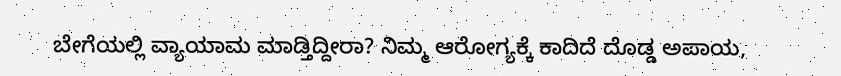ಬೇಗೆಯಲ್ಲಿ ವ್ಯಾಯಾಮ ಮಾಡ್ತಿದ್ದೀರಾ? ನಿಮ್ಮ ಆರೋಗ್ಯಕ್ಕೆ ಕಾದಿದೆ ದೊಡ್ಡ ಅಪಾಯ,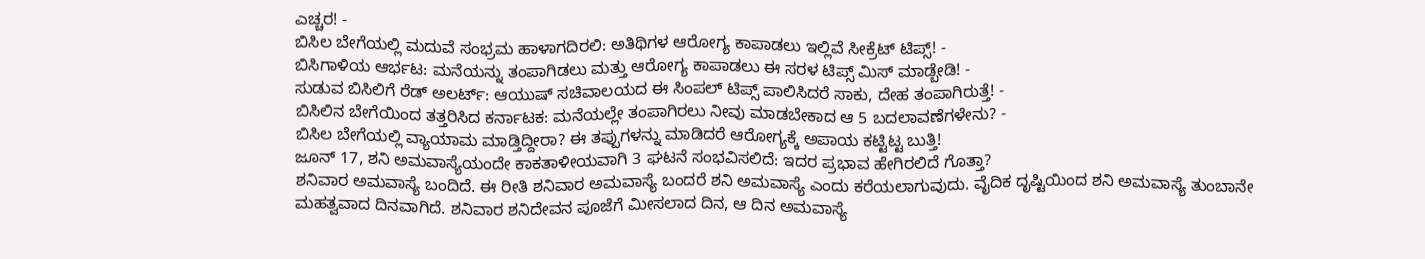ಎಚ್ಚರ! -
ಬಿಸಿಲ ಬೇಗೆಯಲ್ಲಿ ಮದುವೆ ಸಂಭ್ರಮ ಹಾಳಾಗದಿರಲಿ: ಅತಿಥಿಗಳ ಆರೋಗ್ಯ ಕಾಪಾಡಲು ಇಲ್ಲಿವೆ ಸೀಕ್ರೆಟ್ ಟಿಪ್ಸ್! -
ಬಿಸಿಗಾಳಿಯ ಆರ್ಭಟ: ಮನೆಯನ್ನು ತಂಪಾಗಿಡಲು ಮತ್ತು ಆರೋಗ್ಯ ಕಾಪಾಡಲು ಈ ಸರಳ ಟಿಪ್ಸ್ ಮಿಸ್ ಮಾಡ್ಬೇಡಿ! -
ಸುಡುವ ಬಿಸಿಲಿಗೆ ರೆಡ್ ಅಲರ್ಟ್: ಆಯುಷ್ ಸಚಿವಾಲಯದ ಈ ಸಿಂಪಲ್ ಟಿಪ್ಸ್ ಪಾಲಿಸಿದರೆ ಸಾಕು, ದೇಹ ತಂಪಾಗಿರುತ್ತೆ! -
ಬಿಸಿಲಿನ ಬೇಗೆಯಿಂದ ತತ್ತರಿಸಿದ ಕರ್ನಾಟಕ: ಮನೆಯಲ್ಲೇ ತಂಪಾಗಿರಲು ನೀವು ಮಾಡಬೇಕಾದ ಆ 5 ಬದಲಾವಣೆಗಳೇನು? -
ಬಿಸಿಲ ಬೇಗೆಯಲ್ಲಿ ವ್ಯಾಯಾಮ ಮಾಡ್ತಿದ್ದೀರಾ? ಈ ತಪ್ಪುಗಳನ್ನು ಮಾಡಿದರೆ ಆರೋಗ್ಯಕ್ಕೆ ಅಪಾಯ ಕಟ್ಟಿಟ್ಟ ಬುತ್ತಿ!
ಜೂನ್ 17, ಶನಿ ಅಮವಾಸ್ಯೆಯಂದೇ ಕಾಕತಾಳೀಯವಾಗಿ 3 ಘಟನೆ ಸಂಭವಿಸಲಿದೆ: ಇದರ ಪ್ರಭಾವ ಹೇಗಿರಲಿದೆ ಗೊತ್ತಾ?
ಶನಿವಾರ ಅಮವಾಸ್ಯೆ ಬಂದಿದೆ. ಈ ರೀತಿ ಶನಿವಾರ ಅಮವಾಸ್ಯೆ ಬಂದರೆ ಶನಿ ಅಮವಾಸ್ಯೆ ಎಂದು ಕರೆಯಲಾಗುವುದು. ವೈದಿಕ ದೃಷ್ಟಿಯಿಂದ ಶನಿ ಅಮವಾಸ್ಯೆ ತುಂಬಾನೇ ಮಹತ್ವವಾದ ದಿನವಾಗಿದೆ. ಶನಿವಾರ ಶನಿದೇವನ ಪೂಜೆಗೆ ಮೀಸಲಾದ ದಿನ, ಆ ದಿನ ಅಮವಾಸ್ಯೆ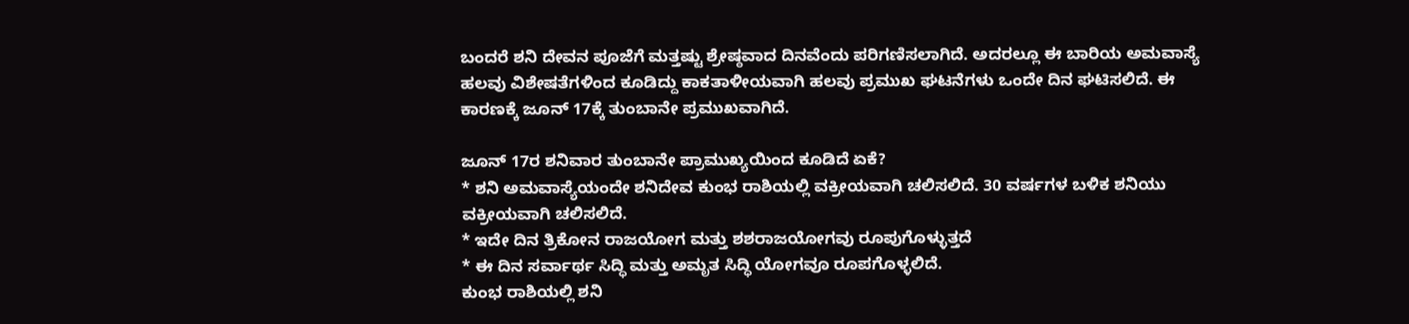ಬಂದರೆ ಶನಿ ದೇವನ ಪೂಜೆಗೆ ಮತ್ತಷ್ಟು ಶ್ರೇಷ್ಠವಾದ ದಿನವೆಂದು ಪರಿಗಣಿಸಲಾಗಿದೆ. ಅದರಲ್ಲೂ ಈ ಬಾರಿಯ ಅಮವಾಸ್ಯೆ ಹಲವು ವಿಶೇಷತೆಗಳಿಂದ ಕೂಡಿದ್ದು ಕಾಕತಾಳೀಯವಾಗಿ ಹಲವು ಪ್ರಮುಖ ಘಟನೆಗಳು ಒಂದೇ ದಿನ ಘಟಿಸಲಿದೆ. ಈ ಕಾರಣಕ್ಕೆ ಜೂನ್ 17ಕ್ಕೆ ತುಂಬಾನೇ ಪ್ರಮುಖವಾಗಿದೆ.

ಜೂನ್ 17ರ ಶನಿವಾರ ತುಂಬಾನೇ ಪ್ರಾಮುಖ್ಯಯಿಂದ ಕೂಡಿದೆ ಏಕೆ?
* ಶನಿ ಅಮವಾಸ್ಯೆಯಂದೇ ಶನಿದೇವ ಕುಂಭ ರಾಶಿಯಲ್ಲಿ ವಕ್ರೀಯವಾಗಿ ಚಲಿಸಲಿದೆ. 30 ವರ್ಷಗಳ ಬಳಿಕ ಶನಿಯು ವಕ್ರೀಯವಾಗಿ ಚಲಿಸಲಿದೆ.
* ಇದೇ ದಿನ ತ್ರಿಕೋನ ರಾಜಯೋಗ ಮತ್ತು ಶಶರಾಜಯೋಗವು ರೂಪುಗೊಳ್ಳುತ್ತದೆ
* ಈ ದಿನ ಸರ್ವಾರ್ಥ ಸಿದ್ಧಿ ಮತ್ತು ಅಮೃತ ಸಿದ್ಧಿ ಯೋಗವೂ ರೂಪಗೊಳ್ಳಲಿದೆ.
ಕುಂಭ ರಾಶಿಯಲ್ಲಿ ಶನಿ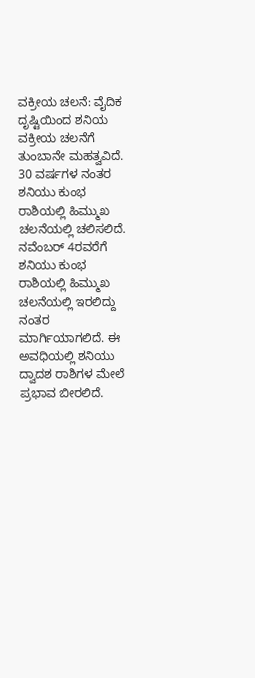ವಕ್ರೀಯ ಚಲನೆ: ವೈದಿಕ ದೃಷ್ಟಿಯಿಂದ ಶನಿಯ ವಕ್ರೀಯ ಚಲನೆಗೆ ತುಂಬಾನೇ ಮಹತ್ವವಿದೆ. 30 ವರ್ಷಗಳ ನಂತರ ಶನಿಯು ಕುಂಭ ರಾಶಿಯಲ್ಲಿ ಹಿಮ್ಮುಖ ಚಲನೆಯಲ್ಲಿ ಚಲಿಸಲಿದೆ. ನವೆಂಬರ್ 4ರವರೆಗೆ ಶನಿಯು ಕುಂಭ ರಾಶಿಯಲ್ಲಿ ಹಿಮ್ಮುಖ ಚಲನೆಯಲ್ಲಿ ಇರಲಿದ್ದು ನಂತರ ಮಾರ್ಗಿಯಾಗಲಿದೆ. ಈ ಅವಧಿಯಲ್ಲಿ ಶನಿಯು ದ್ವಾದಶ ರಾಶಿಗಳ ಮೇಲೆ ಪ್ರಭಾವ ಬೀರಲಿದೆ.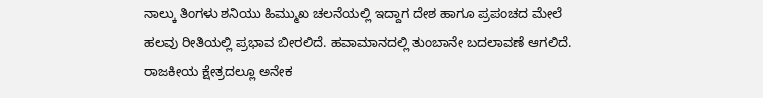ನಾಲ್ಕು ತಿಂಗಳು ಶನಿಯು ಹಿಮ್ಮುಖ ಚಲನೆಯಲ್ಲಿ ಇದ್ದಾಗ ದೇಶ ಹಾಗೂ ಪ್ರಪಂಚದ ಮೇಲೆ ಹಲವು ರೀತಿಯಲ್ಲಿ ಪ್ರಭಾವ ಬೀರಲಿದೆ. ಹವಾಮಾನದಲ್ಲಿ ತುಂಬಾನೇ ಬದಲಾವಣೆ ಆಗಲಿದೆ. ರಾಜಕೀಯ ಕ್ಷೇತ್ರದಲ್ಲೂ ಅನೇಕ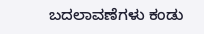ಬದಲಾವಣೆಗಳು ಕಂಡು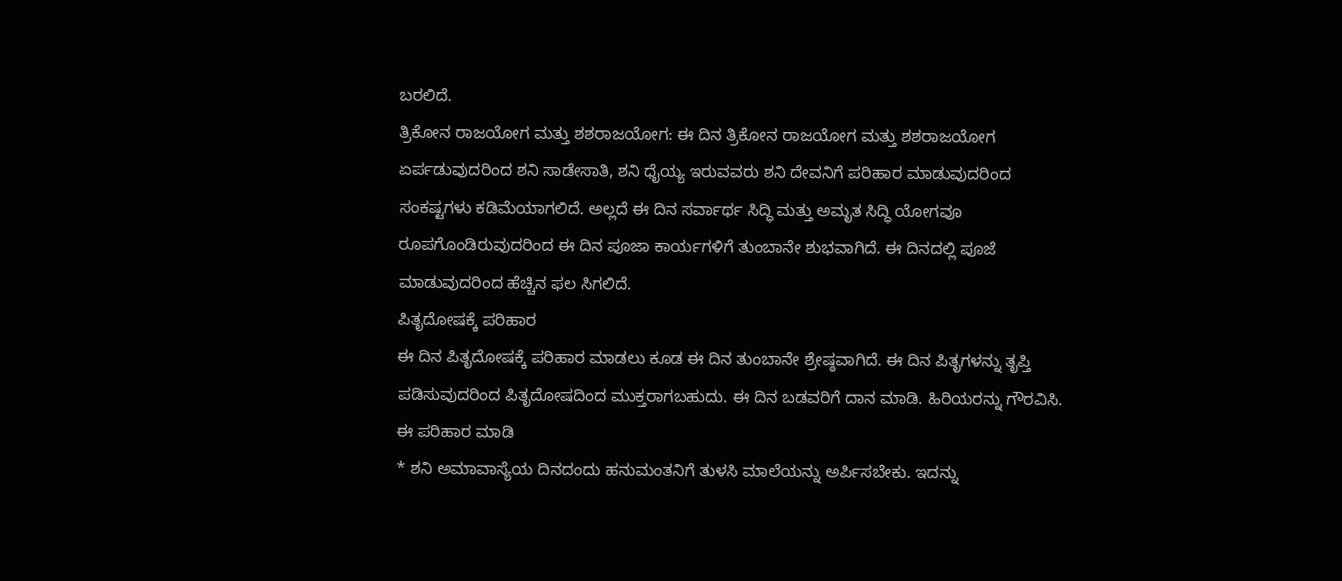ಬರಲಿದೆ.
ತ್ರಿಕೋನ ರಾಜಯೋಗ ಮತ್ತು ಶಶರಾಜಯೋಗ: ಈ ದಿನ ತ್ರಿಕೋನ ರಾಜಯೋಗ ಮತ್ತು ಶಶರಾಜಯೋಗ ಏರ್ಪಡುವುದರಿಂದ ಶನಿ ಸಾಡೇಸಾತಿ, ಶನಿ ಧೈಯ್ಯ ಇರುವವರು ಶನಿ ದೇವನಿಗೆ ಪರಿಹಾರ ಮಾಡುವುದರಿಂದ ಸಂಕಷ್ಟಗಳು ಕಡಿಮೆಯಾಗಲಿದೆ. ಅಲ್ಲದೆ ಈ ದಿನ ಸರ್ವಾರ್ಥ ಸಿದ್ಧಿ ಮತ್ತು ಅಮೃತ ಸಿದ್ಧಿ ಯೋಗವೂ ರೂಪಗೊಂಡಿರುವುದರಿಂದ ಈ ದಿನ ಪೂಜಾ ಕಾರ್ಯಗಳಿಗೆ ತುಂಬಾನೇ ಶುಭವಾಗಿದೆ. ಈ ದಿನದಲ್ಲಿ ಪೂಜೆ ಮಾಡುವುದರಿಂದ ಹೆಚ್ಚಿನ ಫಲ ಸಿಗಲಿದೆ.
ಪಿತೃದೋಷಕ್ಕೆ ಪರಿಹಾರ
ಈ ದಿನ ಪಿತೃದೋಷಕ್ಕೆ ಪರಿಹಾರ ಮಾಡಲು ಕೂಡ ಈ ದಿನ ತುಂಬಾನೇ ಶ್ರೇಷ್ಠವಾಗಿದೆ. ಈ ದಿನ ಪಿತೃಗಳನ್ನು ತೃಪ್ತಿ ಪಡಿಸುವುದರಿಂದ ಪಿತೃದೋಷದಿಂದ ಮುಕ್ತರಾಗಬಹುದು. ಈ ದಿನ ಬಡವರಿಗೆ ದಾನ ಮಾಡಿ. ಹಿರಿಯರನ್ನು ಗೌರವಿಸಿ.
ಈ ಪರಿಹಾರ ಮಾಡಿ
* ಶನಿ ಅಮಾವಾಸ್ಯೆಯ ದಿನದಂದು ಹನುಮಂತನಿಗೆ ತುಳಸಿ ಮಾಲೆಯನ್ನು ಅರ್ಪಿಸಬೇಕು. ಇದನ್ನು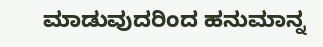ಮಾಡುವುದರಿಂದ ಹನುಮಾನ್ನ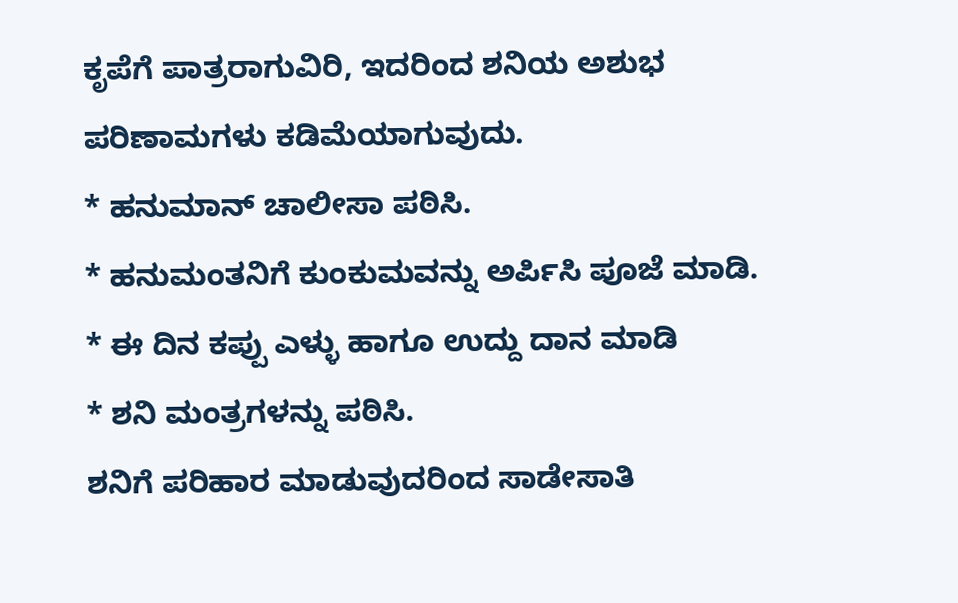ಕೃಪೆಗೆ ಪಾತ್ರರಾಗುವಿರಿ, ಇದರಿಂದ ಶನಿಯ ಅಶುಭ ಪರಿಣಾಮಗಳು ಕಡಿಮೆಯಾಗುವುದು.
* ಹನುಮಾನ್ ಚಾಲೀಸಾ ಪಠಿಸಿ.
* ಹನುಮಂತನಿಗೆ ಕುಂಕುಮವನ್ನು ಅರ್ಪಿಸಿ ಪೂಜೆ ಮಾಡಿ.
* ಈ ದಿನ ಕಪ್ಪು ಎಳ್ಳು ಹಾಗೂ ಉದ್ದು ದಾನ ಮಾಡಿ
* ಶನಿ ಮಂತ್ರಗಳನ್ನು ಪಠಿಸಿ.
ಶನಿಗೆ ಪರಿಹಾರ ಮಾಡುವುದರಿಂದ ಸಾಡೇಸಾತಿ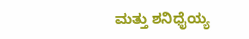ಮತ್ತು ಶನಿಧೈಯ್ಯ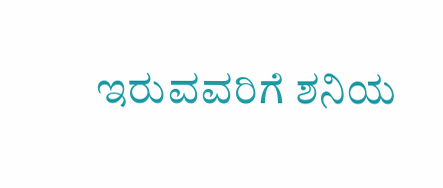ಇರುವವರಿಗೆ ಶನಿಯ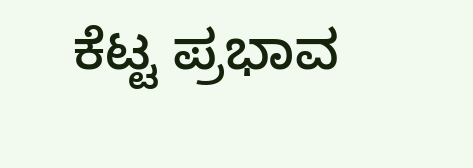ಕೆಟ್ಟ ಪ್ರಭಾವ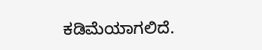ಕಡಿಮೆಯಾಗಲಿದೆ.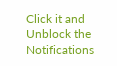Click it and Unblock the Notifications